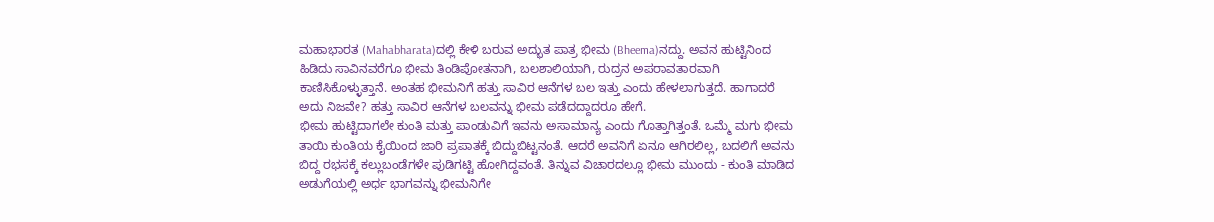ಮಹಾಭಾರತ (Mahabharata)ದಲ್ಲಿ ಕೇಳಿ ಬರುವ ಅದ್ಭುತ ಪಾತ್ರ ಭೀಮ (Bheema)ನದ್ದು. ಅವನ ಹುಟ್ಟಿನಿಂದ ಹಿಡಿದು ಸಾವಿನವರೆಗೂ ಭೀಮ ತಿಂಡಿಪೋತನಾಗಿ, ಬಲಶಾಲಿಯಾಗಿ, ರುದ್ರನ ಅಪರಾವತಾರವಾಗಿ ಕಾಣಿಸಿಕೊಳ್ಳುತ್ತಾನೆ. ಅಂತಹ ಭೀಮನಿಗೆ ಹತ್ತು ಸಾವಿರ ಆನೆಗಳ ಬಲ ಇತ್ತು ಎಂದು ಹೇಳಲಾಗುತ್ತದೆ. ಹಾಗಾದರೆ ಅದು ನಿಜವೇ? ಹತ್ತು ಸಾವಿರ ಆನೆಗಳ ಬಲವನ್ನು ಭೀಮ ಪಡೆದದ್ದಾದರೂ ಹೇಗೆ.
ಭೀಮ ಹುಟ್ಟಿದಾಗಲೇ ಕುಂತಿ ಮತ್ತು ಪಾಂಡುವಿಗೆ ಇವನು ಅಸಾಮಾನ್ಯ ಎಂದು ಗೊತ್ತಾಗಿತ್ತಂತೆ. ಒಮ್ಮೆ ಮಗು ಭೀಮ ತಾಯಿ ಕುಂತಿಯ ಕೈಯಿಂದ ಜಾರಿ ಪ್ರಪಾತಕ್ಕೆ ಬಿದ್ದುಬಿಟ್ಟನಂತೆ. ಆದರೆ ಅವನಿಗೆ ಏನೂ ಆಗಿರಲಿಲ್ಲ, ಬದಲಿಗೆ ಅವನು ಬಿದ್ದ ರಭಸಕ್ಕೆ ಕಲ್ಲುಬಂಡೆಗಳೇ ಪುಡಿಗಟ್ಟಿ ಹೋಗಿದ್ದವಂತೆ. ತಿನ್ನುವ ವಿಚಾರದಲ್ಲೂ ಭೀಮ ಮುಂದು - ಕುಂತಿ ಮಾಡಿದ ಅಡುಗೆಯಲ್ಲಿ ಅರ್ಧ ಭಾಗವನ್ನು ಭೀಮನಿಗೇ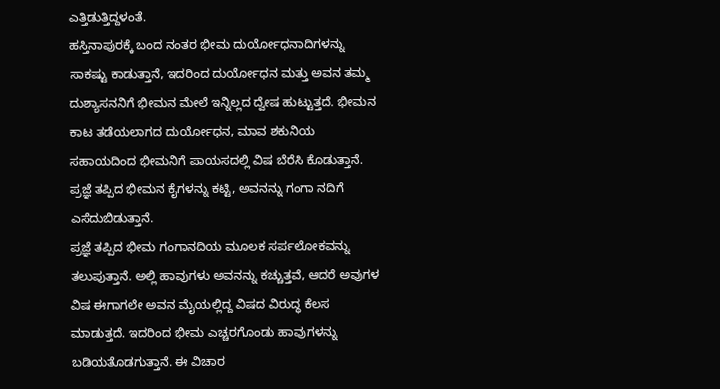ಎತ್ತಿಡುತ್ತಿದ್ದಳಂತೆ.
ಹಸ್ತಿನಾಪುರಕ್ಕೆ ಬಂದ ನಂತರ ಭೀಮ ದುರ್ಯೋಧನಾದಿಗಳನ್ನು ಸಾಕಷ್ಟು ಕಾಡುತ್ತಾನೆ, ಇದರಿಂದ ದುರ್ಯೋಧನ ಮತ್ತು ಅವನ ತಮ್ಮ ದುಶ್ಯಾಸನನಿಗೆ ಭೀಮನ ಮೇಲೆ ಇನ್ನಿಲ್ಲದ ದ್ವೇಷ ಹುಟ್ಟುತ್ತದೆ. ಭೀಮನ ಕಾಟ ತಡೆಯಲಾಗದ ದುರ್ಯೋಧನ, ಮಾವ ಶಕುನಿಯ ಸಹಾಯದಿಂದ ಭೀಮನಿಗೆ ಪಾಯಸದಲ್ಲಿ ವಿಷ ಬೆರೆಸಿ ಕೊಡುತ್ತಾನೆ. ಪ್ರಜ್ಞೆ ತಪ್ಪಿದ ಭೀಮನ ಕೈಗಳನ್ನು ಕಟ್ಟಿ, ಅವನನ್ನು ಗಂಗಾ ನದಿಗೆ ಎಸೆದುಬಿಡುತ್ತಾನೆ.
ಪ್ರಜ್ಞೆ ತಪ್ಪಿದ ಭೀಮ ಗಂಗಾನದಿಯ ಮೂಲಕ ಸರ್ಪಲೋಕವನ್ನು ತಲುಪುತ್ತಾನೆ. ಅಲ್ಲಿ ಹಾವುಗಳು ಅವನನ್ನು ಕಚ್ಚುತ್ತವೆ, ಆದರೆ ಅವುಗಳ ವಿಷ ಈಗಾಗಲೇ ಅವನ ಮೈಯಲ್ಲಿದ್ದ ವಿಷದ ವಿರುದ್ಧ ಕೆಲಸ ಮಾಡುತ್ತದೆ. ಇದರಿಂದ ಭೀಮ ಎಚ್ಚರಗೊಂಡು ಹಾವುಗಳನ್ನು ಬಡಿಯತೊಡಗುತ್ತಾನೆ. ಈ ವಿಚಾರ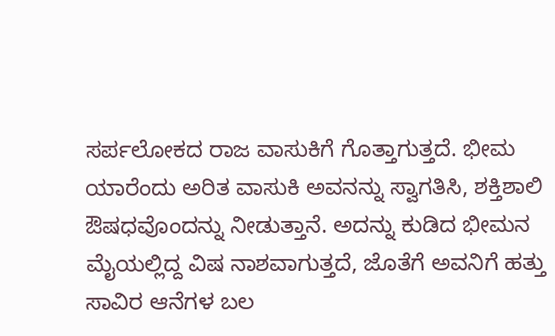ಸರ್ಪಲೋಕದ ರಾಜ ವಾಸುಕಿಗೆ ಗೊತ್ತಾಗುತ್ತದೆ. ಭೀಮ ಯಾರೆಂದು ಅರಿತ ವಾಸುಕಿ ಅವನನ್ನು ಸ್ವಾಗತಿಸಿ, ಶಕ್ತಿಶಾಲಿ ಔಷಧವೊಂದನ್ನು ನೀಡುತ್ತಾನೆ. ಅದನ್ನು ಕುಡಿದ ಭೀಮನ ಮೈಯಲ್ಲಿದ್ದ ವಿಷ ನಾಶವಾಗುತ್ತದೆ, ಜೊತೆಗೆ ಅವನಿಗೆ ಹತ್ತು ಸಾವಿರ ಆನೆಗಳ ಬಲ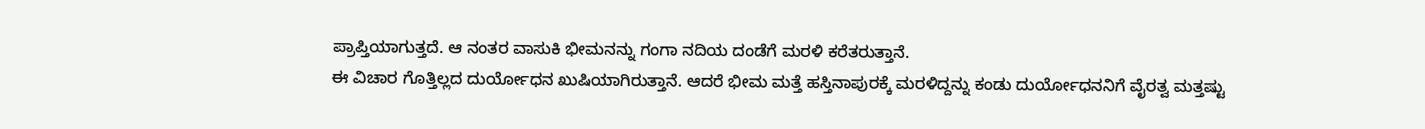ಪ್ರಾಪ್ತಿಯಾಗುತ್ತದೆ. ಆ ನಂತರ ವಾಸುಕಿ ಭೀಮನನ್ನು ಗಂಗಾ ನದಿಯ ದಂಡೆಗೆ ಮರಳಿ ಕರೆತರುತ್ತಾನೆ.
ಈ ವಿಚಾರ ಗೊತ್ತಿಲ್ಲದ ದುರ್ಯೋಧನ ಖುಷಿಯಾಗಿರುತ್ತಾನೆ. ಆದರೆ ಭೀಮ ಮತ್ತೆ ಹಸ್ತಿನಾಪುರಕ್ಕೆ ಮರಳಿದ್ದನ್ನು ಕಂಡು ದುರ್ಯೋಧನನಿಗೆ ವೈರತ್ವ ಮತ್ತಷ್ಟು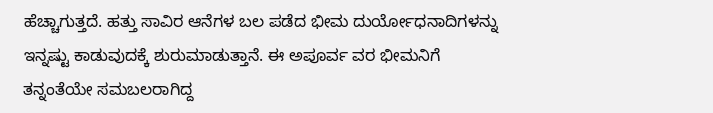ಹೆಚ್ಚಾಗುತ್ತದೆ. ಹತ್ತು ಸಾವಿರ ಆನೆಗಳ ಬಲ ಪಡೆದ ಭೀಮ ದುರ್ಯೋಧನಾದಿಗಳನ್ನು ಇನ್ನಷ್ಟು ಕಾಡುವುದಕ್ಕೆ ಶುರುಮಾಡುತ್ತಾನೆ. ಈ ಅಪೂರ್ವ ವರ ಭೀಮನಿಗೆ ತನ್ನಂತೆಯೇ ಸಮಬಲರಾಗಿದ್ದ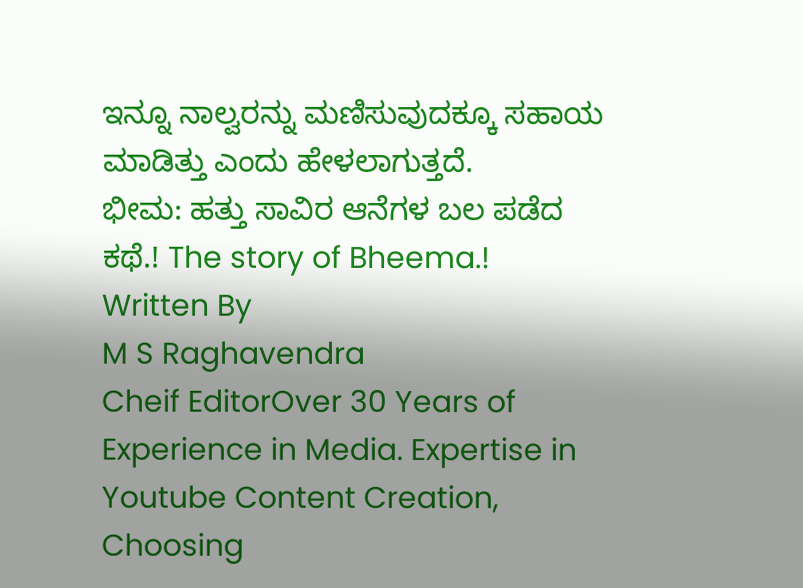ಇನ್ನೂ ನಾಲ್ವರನ್ನು ಮಣಿಸುವುದಕ್ಕೂ ಸಹಾಯ ಮಾಡಿತ್ತು ಎಂದು ಹೇಳಲಾಗುತ್ತದೆ.
ಭೀಮ: ಹತ್ತು ಸಾವಿರ ಆನೆಗಳ ಬಲ ಪಡೆದ ಕಥೆ.! The story of Bheema.!
Written By
M S Raghavendra
Cheif EditorOver 30 Years of Experience in Media. Expertise in Youtube Content Creation, Choosing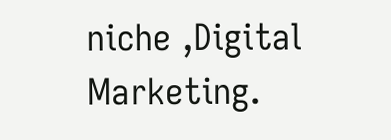niche ,Digital Marketing.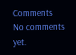Comments
No comments yet.